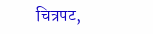चित्रपट,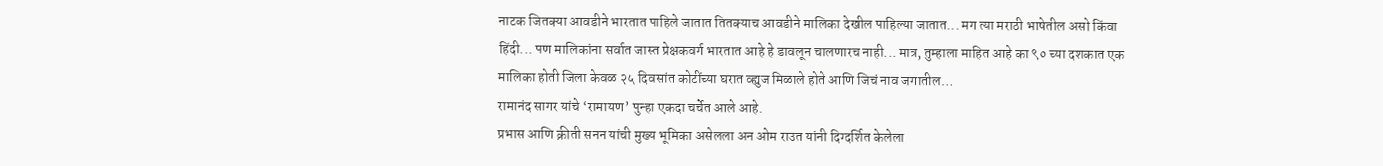नाटक जितक्या आवडीने भारतात पाहिले जातात तितक्याच आवडीने मालिका देखील पाहिल्या जातात... मग त्या मराठी भाषेतील असो किंवा हिंदी... पण मालिकांना सर्वात जास्त प्रेक्षकवर्ग भारतात आहे हे डावलून चालणारच नाही... मात्र, तुम्हाला माहित आहे का ९० च्या दशकात एक मालिका होती जिला केवळ २५ दिवसांत कोटींच्या घरात व्ह्युज मिळाले होते आणि जिचं नाव जगातील…
रामानंद सागर यांचे ‘रामायण’ पुन्हा एकदा चर्चेत आले आहे.
प्रभास आणि क्रीती सनन यांची मुख्य भूमिका असेलला अन ओम राउत यांनी दिग्दर्शित केलेला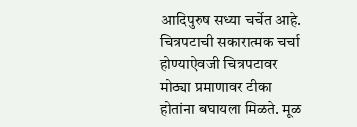आदिपुरुष सध्या चर्चेत आहे. चित्रपटाची सकारात्मक चर्चा होण्याऐवजी चित्रपटावर मोठ्या प्रमाणावर टीका होतांना बघायला मिळते. मूळ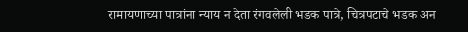रामायणाच्या पात्रांना न्याय न देता रंगवलेली भडक पात्रे, चित्रपटाचे भडक अन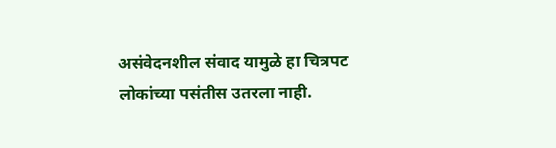असंवेदनशील संवाद यामुळे हा चित्रपट लोकांच्या पसंतीस उतरला नाही.